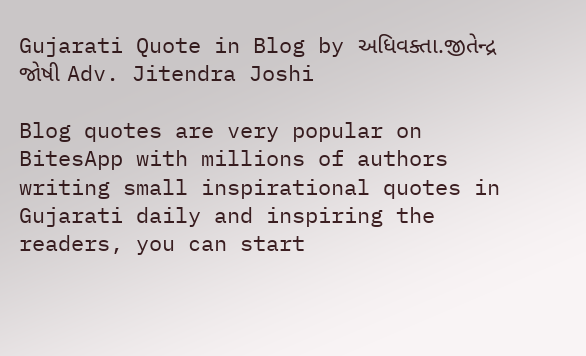Gujarati Quote in Blog by અધિવક્તા.જીતેન્દ્ર જોષી Adv. Jitendra Joshi

Blog quotes are very popular on BitesApp with millions of authors writing small inspirational quotes in Gujarati daily and inspiring the readers, you can start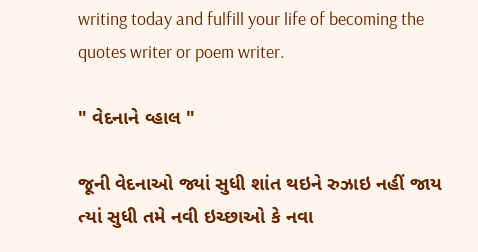writing today and fulfill your life of becoming the quotes writer or poem writer.

" વેદનાને વ્હાલ "

જૂની વેદનાઓ જ્યાં સુધી શાંત થઇને રુઝાઇ નહીં જાય ત્યાં સુધી તમે નવી ઇચ્છાઓ કે નવા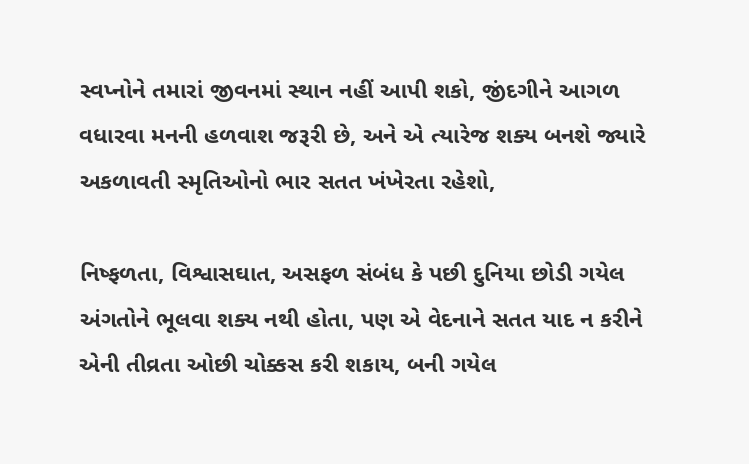સ્વપ્નોને તમારાં જીવનમાં સ્થાન નહીં આપી શકો, જીંદગીને આગળ વધારવા મનની હળવાશ જરૂરી છે, અને એ ત્યારેજ શક્ય બનશે જ્યારે અકળાવતી સ્મૃતિઓનો ભાર સતત ખંખેરતા રહેશો,

નિષ્ફળતા, વિશ્વાસઘાત, અસફળ સંબંધ કે પછી દુનિયા છોડી ગયેલ અંગતોને ભૂલવા શક્ય નથી હોતા, પણ એ વેદનાને સતત યાદ ન કરીને એની તીવ્રતા ઓછી ચોક્કસ કરી શકાય, બની ગયેલ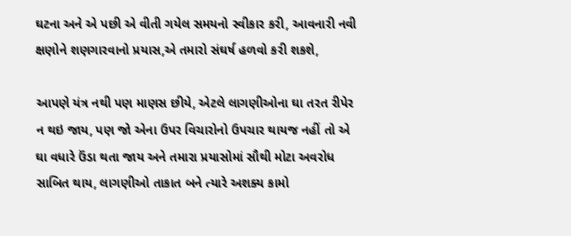ઘટના અને એ પછી એ વીતી ગયેલ સમયનો સ્વીકાર કરી, આવનારી નવી ક્ષણોને શણગારવાનો પ્રયાસ,એ તમારો સંઘર્ષ હળવો કરી શકશે,

આપણે યંત્ર નથી પણ માણસ છીયે, એટલે લાગણીઓના ઘા તરત રીપેર ન થઇ જાય, પણ જો એના ઉપર વિચારોનો ઉપચાર થાયજ નહીં તો એ ઘા વધારે ઉંડા થતા જાય અને તમારા પ્રયાસોમાં સૌથી મોટા અવરોધ સાબિત થાય, લાગણીઓ તાકાત બને ત્યારે અશક્ય કામો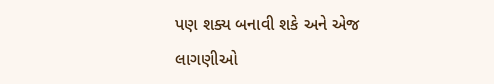પણ શક્ય બનાવી શકે અને એજ લાગણીઓ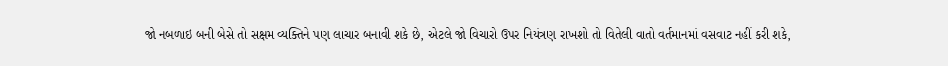જો નબળાઇ બની બેસે તો સક્ષમ વ્યક્તિને પણ લાચાર બનાવી શકે છે, એટલે જો વિચારો ઉપર નિયંત્રણ રાખશો તો વિતેલી વાતો વર્તમાનમાં વસવાટ નહીં કરી શકે,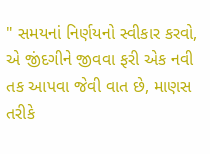" સમયનાં નિર્ણયનો સ્વીકાર કરવો, એ જીંદગીને જીવવા ફરી એક નવી તક આપવા જેવી વાત છે, માણસ તરીકે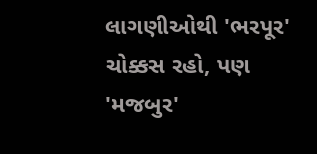લાગણીઓથી 'ભરપૂર' ચોક્કસ રહો, પણ 'મજબુર'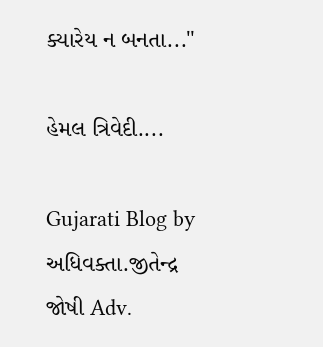ક્યારેય ન બનતા..."

હેમલ ત્રિવેદી....

Gujarati Blog by અધિવક્તા.જીતેન્દ્ર જોષી Adv.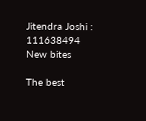Jitendra Joshi : 111638494
New bites

The best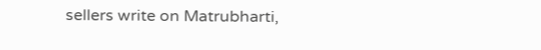sellers write on Matrubharti,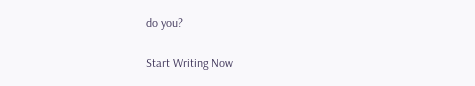do you?

Start Writing Now